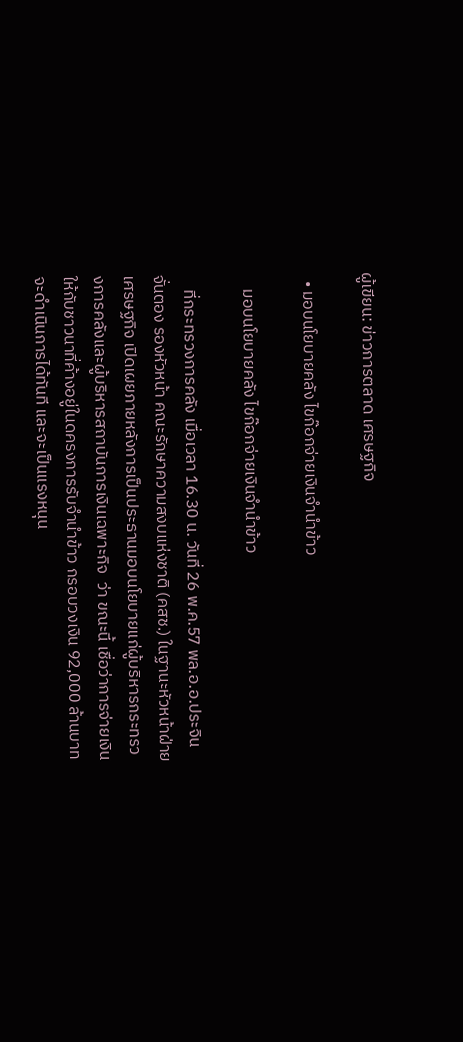ผู้เขียน: ข่าวการตลาด เศรษฐกิจ

  • มอบนโยบายคลัง ไขก๊อกจ่ายเงินจำนำข้าว

    มอบนโยบายคลัง ไขก๊อกจ่ายเงินจำนำข้าว

    ที่กระทรวงการคลัง เมื่อเวลา 16.30 น. วันที่ 26 พ.ค.57 พล.อ.อ.ประจิน จั่นตอง รองหัวหน้า คณะรักษาความสงบแห่งชาติ (คสช.) ในฐานะหัวหน้าฝ่ายเศรษฐกิจ เปิดเผยภายหลังการเป็นประธานมอบนโยบายแก่ผู้บริหารกระทรวงการคลังและผู้บริหารสถาบันการเงินเฉพาะกิจ  ว่า ขณะนี้ เชื่อว่าการจ่ายเงินให้กับชาวนาที่ค้างอยู่ในดครงการรับจำนำข้าว กรอบวงเงิน 92,000 ล้านบาท จะดำเนินการได้ทันที และจะเป็นแรงหนุน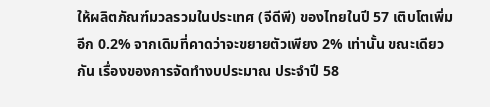ให้ผลิตภัณฑ์มวลรวมในประเทศ (จีดีพี) ของไทยในปี 57 เติบโตเพิ่มอีก 0.2% จากเดิมที่คาดว่าจะขยายตัวเพียง 2% เท่านั้น ขณะเดียวกัน เรื่องของการจัดทำงบประมาณ ประจำปี 58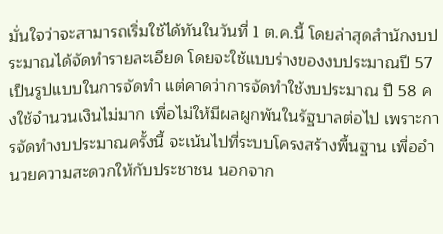มั่นใจว่าจะสามารถเริ่มใช้ได้ทันในวันที่ 1 ต.ค.นี้ โดยล่าสุดสำนักงบประมาณได้จัดทำรายละเอียด โดยจะใช้แบบร่างของงบประมาณปี 57 เป็นรูปแบบในการจัดทำ แต่คาดว่าการจัดทำใช้งบประมาณ ปี 58 คงใช้จำนวนเงินไม่มาก เพื่อไม่ให้มีผลผูกพันในรัฐบาลต่อไป เพราะการจัดทำงบประมาณครั้งนี้ จะเน้นไปที่ระบบโครงสร้างพื้นฐาน เพื่ออำนวยความสะดวกให้กับประชาชน นอกจาก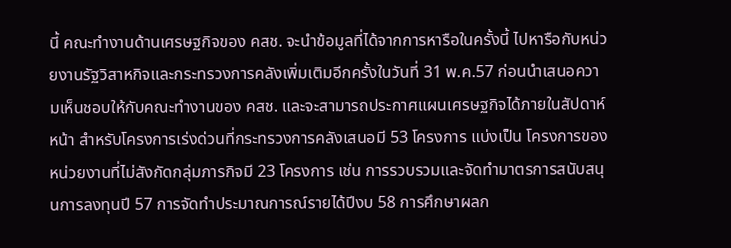นี้ คณะทำงานด้านเศรษฐกิจของ คสช. จะนำข้อมูลที่ได้จากการหารือในครั้งนี้ ไปหารือกับหน่วยงานรัฐวิสาหกิจและกระทรวงการคลังเพิ่มเติมอีกครั้งในวันที่ 31 พ.ค.57 ก่อนนำเสนอความเห็นชอบให้กับคณะทำงานของ คสช. และจะสามารถประกาศแผนเศรษฐกิจได้ภายในสัปดาห์หน้า สำหรับโครงการเร่งด่วนที่กระทรวงการคลังเสนอมี 53 โครงการ แบ่งเป็น โครงการของหน่วยงานที่ไม่สังกัดกลุ่มภารกิจมี 23 โครงการ เช่น การรวบรวมและจัดทำมาตรการสนับสนุนการลงทุนปี 57 การจัดทำประมาณการณ์รายได้ปีงบ 58 การศึกษาผลก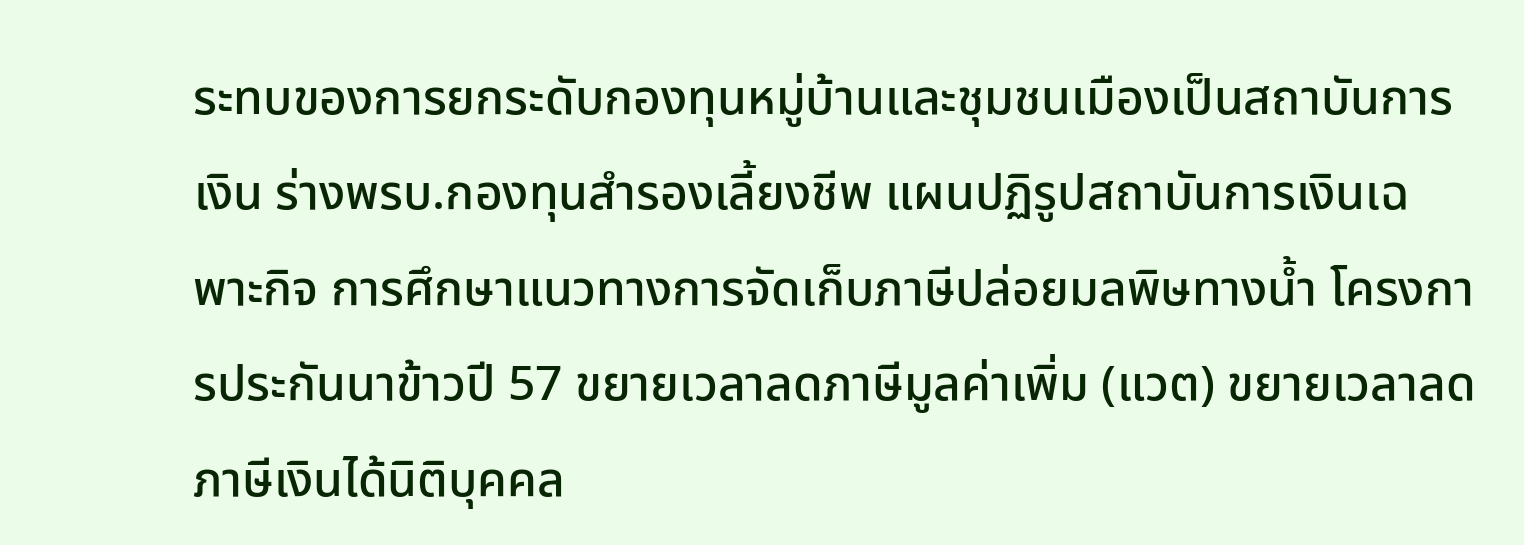ระทบของการยกระดับกองทุนหมู่บ้านและชุมชนเมืองเป็นสถาบันการเงิน ร่างพรบ.กองทุนสำรองเลี้ยงชีพ แผนปฏิรูปสถาบันการเงินเฉพาะกิจ การศึกษาแนวทางการจัดเก็บภาษีปล่อยมลพิษทางน้ำ โครงการประกันนาข้าวปี 57 ขยายเวลาลดภาษีมูลค่าเพิ่ม (แวต) ขยายเวลาลดภาษีเงินได้นิติบุคคล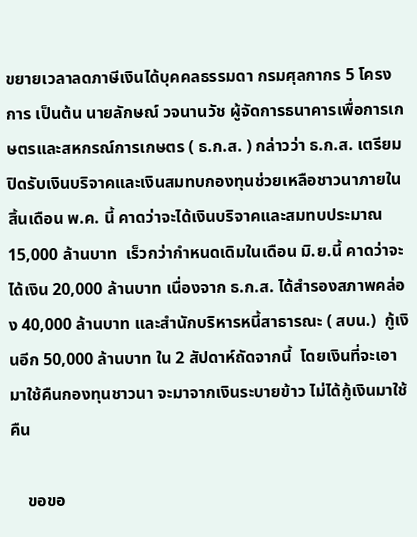ขยายเวลาลดภาษีเงินได้บุคคลธรรมดา กรมศุลกากร 5 โครงการ เป็นต้น นายลักษณ์ วจนานวัช ผู้จัดการธนาคารเพื่อการเกษตรและสหกรณ์การเกษตร ( ธ.ก.ส. ) กล่าวว่า ธ.ก.ส. เตรียมปิดรับเงินบริจาคและเงินสมทบกองทุนช่วยเหลือชาวนาภายในสิ้นเดือน พ.ค. นี้ คาดว่าจะได้เงินบริจาคและสมทบประมาณ 15,000 ล้านบาท  เร็วกว่ากำหนดเดิมในเดือน มิ.ย.นี้ คาดว่าจะได้เงิน 20,000 ล้านบาท เนื่องจาก ธ.ก.ส. ได้สำรองสภาพคล่อง 40,000 ล้านบาท และสำนักบริหารหนี้สาธารณะ ( สบน.)  กู้เงินอีก 50,000 ล้านบาท ใน 2 สัปดาห์ถัดจากนี้  โดยเงินที่จะเอามาใช้คืนกองทุนชาวนา จะมาจากเงินระบายข้าว ไม่ได้กู้เงินมาใช้คืน

    ขอขอ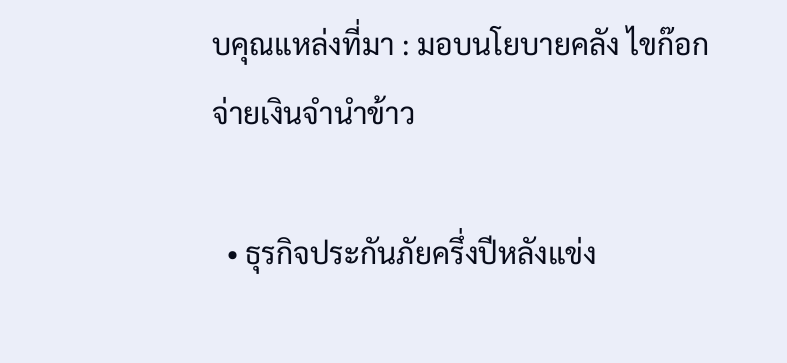บคุณแหล่งที่มา : มอบนโยบายคลัง ไขก๊อกจ่ายเงินจำนำข้าว

  • ธุรกิจประกันภัยครึ่งปีหลังแข่ง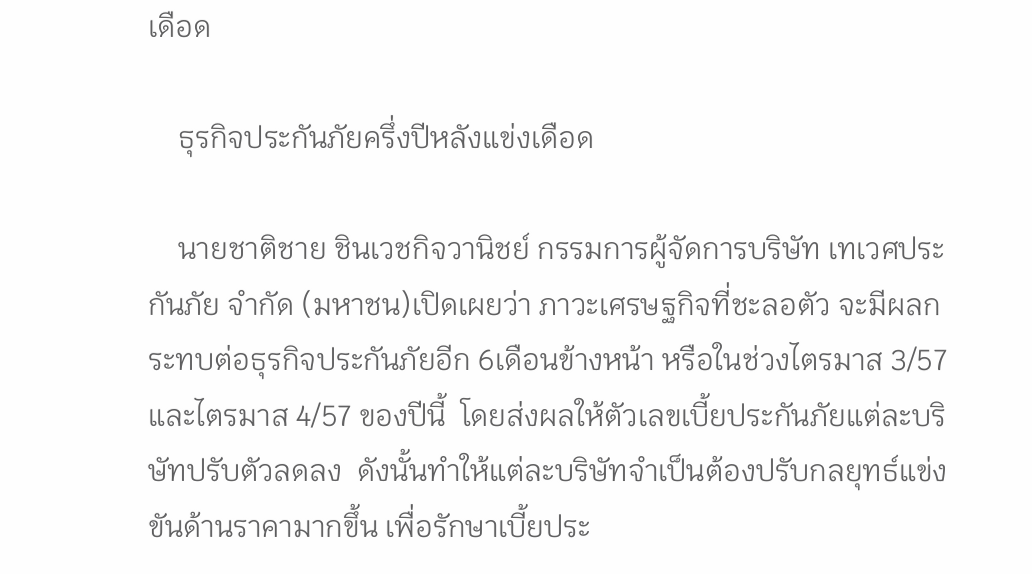เดือด

    ธุรกิจประกันภัยครึ่งปีหลังแข่งเดือด

    นายชาติชาย ชินเวชกิจวานิชย์ กรรมการผู้จัดการบริษัท เทเวศประกันภัย จำกัด (มหาชน)เปิดเผยว่า ภาวะเศรษฐกิจที่ชะลอตัว จะมีผลกระทบต่อธุรกิจประกันภัยอีก 6เดือนข้างหน้า หรือในช่วงไตรมาส 3/57 และไตรมาส 4/57 ของปีนี้  โดยส่งผลให้ตัวเลขเบี้ยประกันภัยแต่ละบริษัทปรับตัวลดลง  ดังนั้นทำให้แต่ละบริษัทจำเป็นต้องปรับกลยุทธ์แข่งขันด้านราคามากขึ้น เพื่อรักษาเบี้ยประ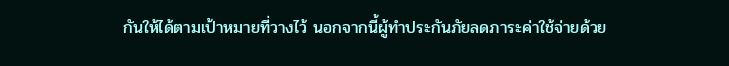กันให้ได้ตามเป้าหมายที่วางไว้ นอกจากนี้ผู้ทำประกันภัยลดภาระค่าใช้จ่ายด้วย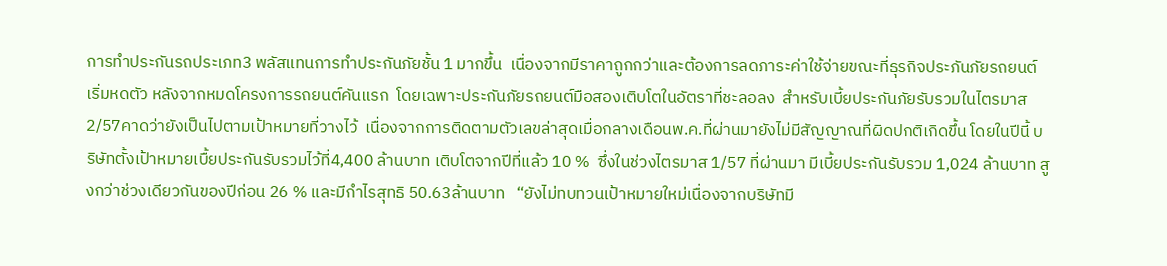การทำประกันรถประเภท3 พลัสแทนการทำประกันภัยชั้น 1 มากขึ้น  เนื่องจากมีราคาถูกกว่าและต้องการลดภาระค่าใช้จ่ายขณะที่ธุรกิจประภันภัยรถยนต์เริ่มหดตัว หลังจากหมดโครงการรถยนต์คันแรก  โดยเฉพาะประกันภัยรถยนต์มือสองเติบโตในอัตราที่ชะลอลง  สำหรับเบี้ยประกันภัยรับรวมในไตรมาส 2/57คาดว่ายังเป็นไปตามเป้าหมายที่วางไว้  เนื่องจากการติดตามตัวเลขล่าสุดเมื่อกลางเดือนพ.ค.ที่ผ่านมายังไม่มีสัญญาณที่ผิดปกติเกิดขึ้น โดยในปีนี้ บริษัทตั้งเป้าหมายเบื้ยประกันรับรวมไว้ที่4,400 ล้านบาท เติบโตจากปีที่แล้ว 10 %  ซึ่งในช่วงไตรมาส 1/57 ที่ผ่านมา มีเบี้ยประกันรับรวม 1,024 ล้านบาท สูงกว่าช่วงเดียวกันของปีก่อน 26 % และมีกำไรสุทธิ 50.63ล้านบาท   “ยังไม่ทบทวนเป้าหมายใหม่เนื่องจากบริษัทมี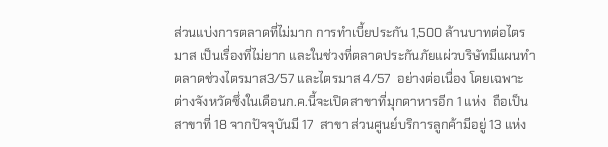ส่วนแบ่งการตลาดที่ไม่มาก การทำเบี้ยประกัน 1,500 ล้านบาทต่อไตรมาส เป็นเรื่องที่ไม่ยาก และในช่วงที่ตลาดประกันภัยแผ่วบริษัทมีแผนทำตลาดช่วงไตรมาส3/57 และไตรมาส 4/57  อย่างต่อเนื่อง โดยเฉพาะต่างจังหวัดซึ่งในเดือนก.ค.นี้จะเปิดสาขาที่มุกดาหารอีก 1 แห่ง  ถือเป็นสาขาที่ 18 จากปัจจุบันมี 17  สาขา ส่วนศูนย์บริการลูกค้ามีอยู่ 13 แห่ง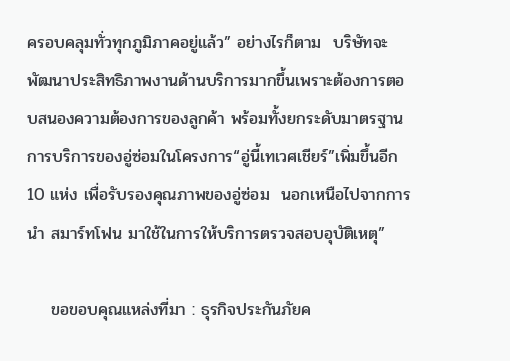ครอบคลุมทั่วทุกภูมิภาคอยู่แล้ว” อย่างไรก็ตาม  บริษัทจะพัฒนาประสิทธิภาพงานด้านบริการมากขึ้นเพราะต้องการตอบสนองความต้องการของลูกค้า พร้อมทั้งยกระดับมาตรฐานการบริการของอู่ซ่อมในโครงการ“อู่นี้เทเวศเชียร์”เพิ่มขึ้นอีก 10 แห่ง เพื่อรับรองคุณภาพของอู่ซ่อม  นอกเหนือไปจากการนำ สมาร์ทโฟน มาใช้ในการให้บริการตรวจสอบอุบัติเหตุ”

    ขอขอบคุณแหล่งที่มา : ธุรกิจประกันภัยค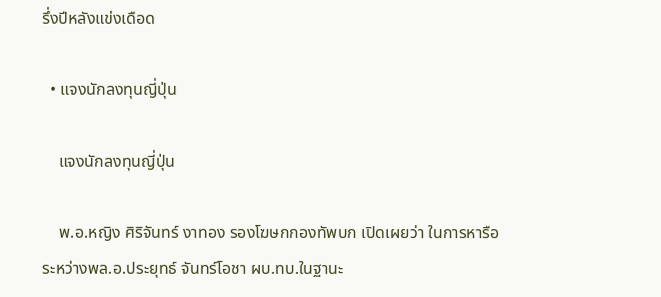รึ่งปีหลังแข่งเดือด

  • แจงนักลงทุนญี่ปุ่น

    แจงนักลงทุนญี่ปุ่น

    พ.อ.หญิง ศิริจันทร์ งาทอง รองโฆษกกองทัพบก เปิดเผยว่า ในการหารือระหว่างพล.อ.ประยุทธ์ จันทร์โอชา ผบ.ทบ.ในฐานะ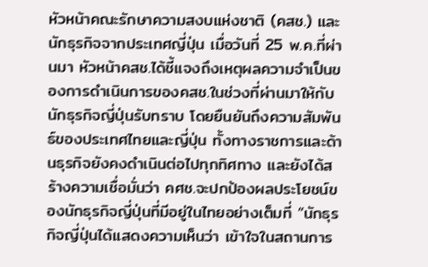หัวหน้าคณะรักษาความสงบแห่งชาติ (คสช.) และนักธุรกิจจากประเทศญี่ปุ่น เมื่อวันที่ 25 พ.ค.ที่ผ่านมา หัวหน้าคสช.ได้ชี้แจงถึงเหตุผลความจำเป็นของการดำเนินการของคสช.ในช่วงที่ผ่านมาให้กับนักธุรกิจญี่ปุ่นรับทราบ โดยยืนยันถึงความสัมพันธ์ของประเทศไทยและญี่ปุ่น ทั้งทางราชการและด้านธุรกิจยังคงดำเนินต่อไปทุกทิศทาง และยังได้สร้างความเชื่อมั่นว่า คศช.จะปกป้องผลประโยชน์ของนักธุรกิจญี่ปุ่นที่มีอยู่ในไทยอย่างเต็มที่ “นักธุรกิจญี่ปุ่นได้แสดงความเห็นว่า เข้าใจในสถานการ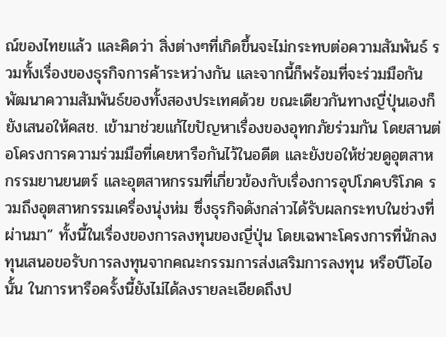ณ์ของไทยแล้ว และคิดว่า สิ่งต่างๆที่เกิดขึ้นจะไม่กระทบต่อความสัมพันธ์ รวมทั้งเรื่องของธุรกิจการค้าระหว่างกัน และจากนี้ก็พร้อมที่จะร่วมมือกันพัฒนาความสัมพันธ์ของทั้งสองประเทศด้วย ขณะเดียวกันทางญี่ปุ่นเองก็ยังเสนอให้คสช. เข้ามาช่วยแก้ไขปัญหาเรื่องของอุทกภัยร่วมกัน โดยสานต่อโครงการความร่วมมือที่เคยหารือกันไว้ในอดีต และยังขอให้ช่วยดูอุตสาหกรรมยานยนตร์ และอุตสาหกรรมที่เกี่ยวข้องกับเรื่องการอุปโภคบริโภค รวมถึงอุตสาหกรรมเครื่องนุ่งห่ม ซึ่งธุรกิจดังกล่าวได้รับผลกระทบในช่วงที่ผ่านมา” ทั้งนี้ในเรื่องของการลงทุนของญี่ปุ่น โดยเฉพาะโครงการที่นักลงทุนเสนอขอรับการลงทุนจากคณะกรรมการส่งเสริมการลงทุน หรือบีโอไอนั้น ในการหารือครั้งนี้ยังไม่ได้ลงรายละเอียดถึงป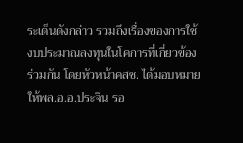ระเด็นดังกล่าว รวมถึงเรื่องของการใช้งบประมาณลงทุนในโคการที่เกี่ยวข้องร่วมกัน โดยหัวหน้าคสช. ได้มอบหมายให้พล.อ.อ.ประจิน รอ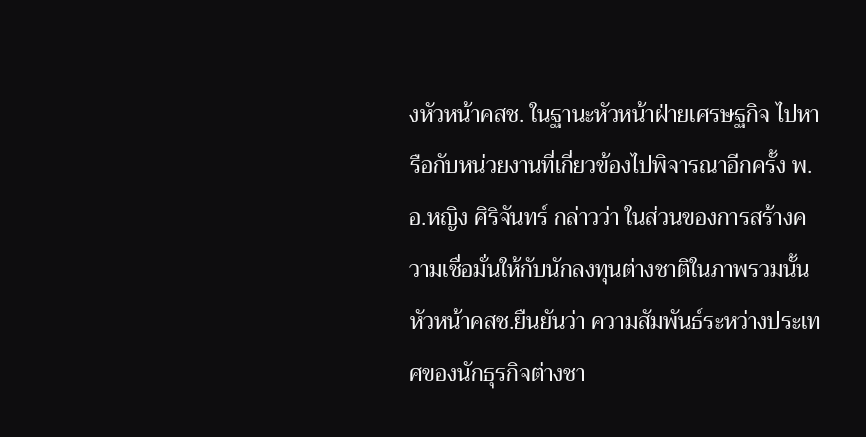งหัวหน้าคสช. ในฐานะหัวหน้าฝ่ายเศรษฐกิจ ไปหารือกับหน่วยงานที่เกี่ยวข้องไปพิจารณาอีกครั้ง พ.อ.หญิง ศิริจันทร์ กล่าวว่า ในส่วนของการสร้างความเชื่อมั่นให้กับนักลงทุนต่างชาติในภาพรวมนั้น หัวหน้าคสช.ยืนยันว่า ความสัมพันธ์ระหว่างประเทศของนักธุรกิจต่างชา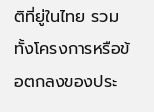ติที่ยู่ในไทย รวมทั้งโครงการหรือข้อตกลงของประ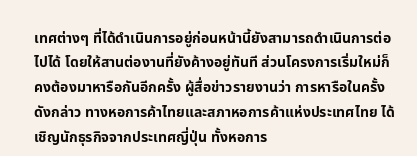เทศต่างๆ ที่ได้ดำเนินการอยู่ก่อนหน้านี้ยังสามารถดำเนินการต่อไปได้ โดยให้สานต่องานที่ยังค้างอยู่ทันที ส่วนโครงการเริ่มใหม่ก็คงต้องมาหารือกันอีกครั้ง ผู้สื่อข่าวรายงานว่า การหารือในครั้งดังกล่าว ทางหอการค้าไทยและสภาหอการค้าแห่งประเทศไทย ได้เชิญนักธุรกิจจากประเทศญี่ปุ่น ทั้งหอการ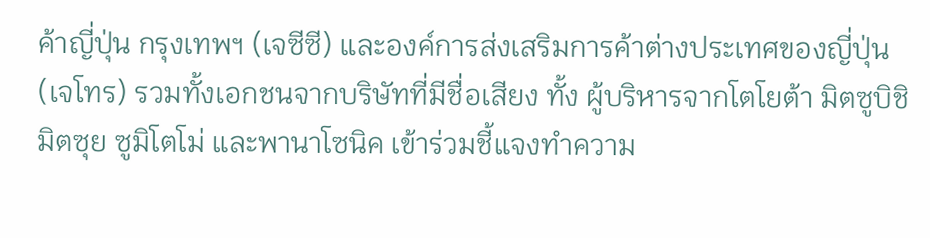ค้าญี่ปุ่น กรุงเทพฯ (เจซีซี) และองค์การส่งเสริมการค้าต่างประเทศของญี่ปุ่น (เจโทร) รวมทั้งเอกชนจากบริษัทที่มีชื่อเสียง ทั้ง ผู้บริหารจากโตโยต้า มิตซูบิชิ มิตซุย ซูมิโตโม่ และพานาโซนิค เข้าร่วมชี้แจงทำความ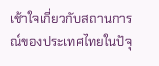เช้าใจเกี่ยวกับสถานการณ์ของประเทศไทยในปัจุ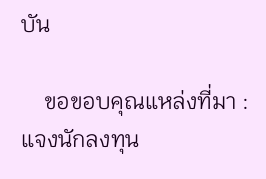บัน

    ขอขอบคุณแหล่งที่มา : แจงนักลงทุน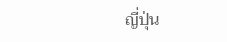ญี่ปุ่น